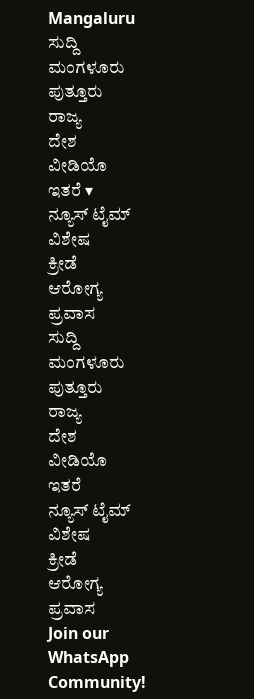Mangaluru
ಸುದ್ದಿ
ಮಂಗಳೂರು
ಪುತ್ತೂರು
ರಾಜ್ಯ
ದೇಶ
ವೀಡಿಯೊ
ಇತರೆ ▾
ನ್ಯೂಸ್ ಟೈಮ್ ವಿಶೇಷ
ಕ್ರೀಡೆ
ಆರೋಗ್ಯ
ಪ್ರವಾಸ
ಸುದ್ದಿ
ಮಂಗಳೂರು
ಪುತ್ತೂರು
ರಾಜ್ಯ
ದೇಶ
ವೀಡಿಯೊ
ಇತರೆ
ನ್ಯೂಸ್ ಟೈಮ್ ವಿಶೇಷ
ಕ್ರೀಡೆ
ಆರೋಗ್ಯ
ಪ್ರವಾಸ
Join our WhatsApp Community!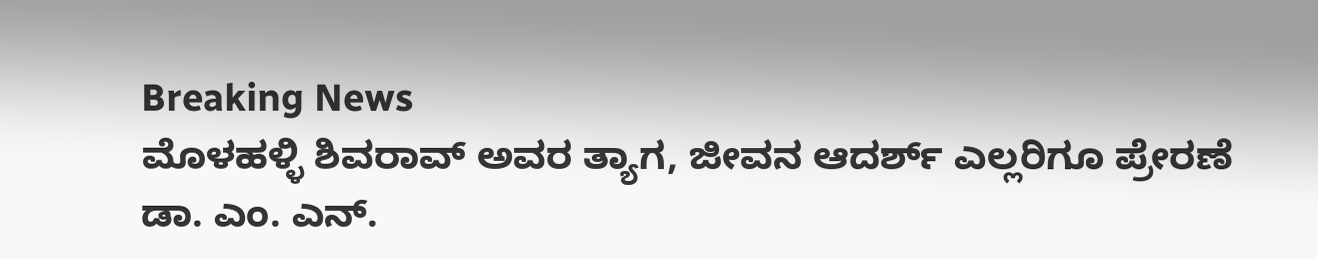Breaking News
ಮೊಳಹಳ್ಳಿ ಶಿವರಾವ್ ಅವರ ತ್ಯಾಗ, ಜೀವನ ಆದರ್ಶ್ ಎಲ್ಲರಿಗೂ ಪ್ರೇರಣೆ ಡಾ. ಎಂ. ಎನ್.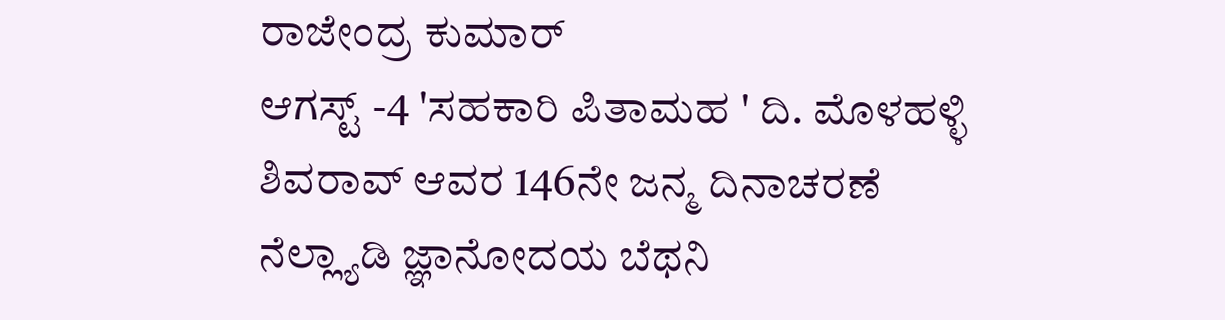ರಾಜೇಂದ್ರ ಕುಮಾರ್
ಆಗಸ್ಟ್ -4 'ಸಹಕಾರಿ ಪಿತಾಮಹ ' ದಿ. ಮೊಳಹಳ್ಳಿ ಶಿವರಾವ್ ಆವರ 146ನೇ ಜನ್ಮ ದಿನಾಚರಣೆ
ನೆಲ್ಲ್ಯಾಡಿ ಜ್ಞಾನೋದಯ ಬೆಥನಿ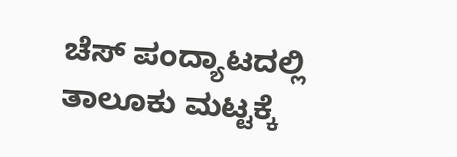ಚೆಸ್ ಪಂದ್ಯಾಟದಲ್ಲಿ ತಾಲೂಕು ಮಟ್ಟಕ್ಕೆ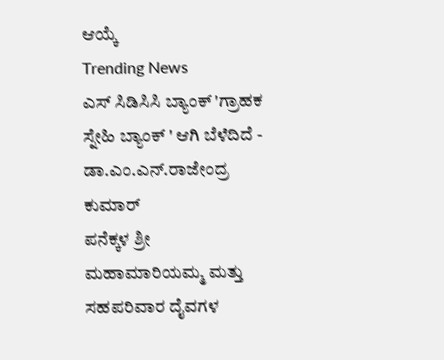ಆಯ್ಕೆ
Trending News
ಎಸ್ ಸಿಡಿಸಿಸಿ ಬ್ಯಾಂಕ್ 'ಗ್ರಾಹಕ ಸ್ನೇಹಿ ಬ್ಯಾಂಕ್ ' ಆಗಿ ಬೆಳೆದಿದೆ - ಡಾ.ಎಂ.ಎನ್.ರಾಜೇಂದ್ರ ಕುಮಾರ್
ಪನೆಕ್ಕಳ ಶ್ರೀ ಮಹಾಮಾರಿಯಮ್ಮ ಮತ್ತು ಸಹಪರಿವಾರ ದೈವಗಳ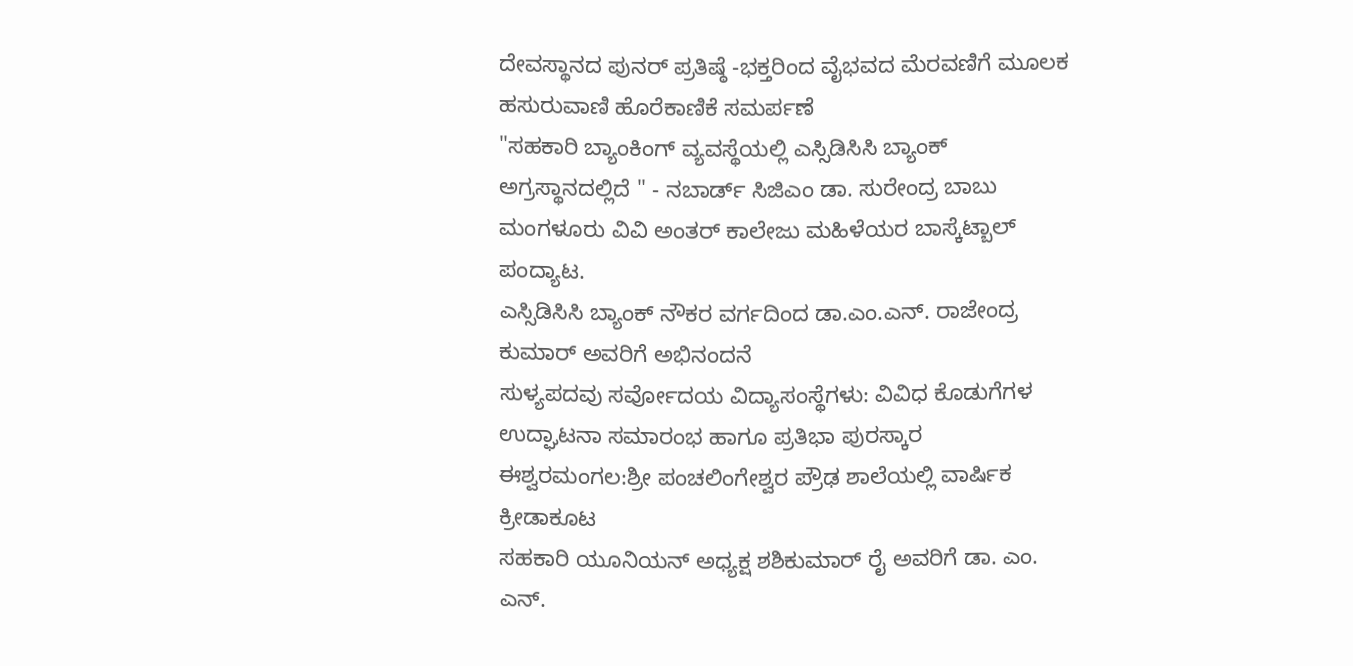ದೇವಸ್ಥಾನದ ಪುನರ್ ಪ್ರತಿಷ್ಠೆ -ಭಕ್ತರಿಂದ ವೈಭವದ ಮೆರವಣಿಗೆ ಮೂಲಕ ಹಸುರುವಾಣಿ ಹೊರೆಕಾಣಿಕೆ ಸಮರ್ಪಣೆ
"ಸಹಕಾರಿ ಬ್ಯಾಂಕಿಂಗ್ ವ್ಯವಸ್ಥೆಯಲ್ಲಿ ಎಸ್ಸಿಡಿಸಿಸಿ ಬ್ಯಾಂಕ್ ಅಗ್ರಸ್ಥಾನದಲ್ಲಿದೆ " - ನಬಾರ್ಡ್ ಸಿಜಿಎಂ ಡಾ. ಸುರೇಂದ್ರ ಬಾಬು
ಮಂಗಳೂರು ವಿವಿ ಅಂತರ್ ಕಾಲೇಜು ಮಹಿಳೆಯರ ಬಾಸ್ಕೆಟ್ಬಾಲ್ ಪಂದ್ಯಾಟ.
ಎಸ್ಸಿಡಿಸಿಸಿ ಬ್ಯಾಂಕ್ ನೌಕರ ವರ್ಗದಿಂದ ಡಾ.ಎಂ.ಎನ್. ರಾಜೇಂದ್ರ ಕುಮಾರ್ ಅವರಿಗೆ ಅಭಿನಂದನೆ
ಸುಳ್ಯಪದವು ಸರ್ವೋದಯ ವಿದ್ಯಾಸಂಸ್ಥೆಗಳು: ವಿವಿಧ ಕೊಡುಗೆಗಳ ಉದ್ಘಾಟನಾ ಸಮಾರಂಭ ಹಾಗೂ ಪ್ರತಿಭಾ ಪುರಸ್ಕಾರ
ಈಶ್ವರಮಂಗಲ:ಶ್ರೀ ಪಂಚಲಿಂಗೇಶ್ವರ ಪ್ರೌಢ ಶಾಲೆಯಲ್ಲಿ ವಾರ್ಷಿಕ ಕ್ರೀಡಾಕೂಟ
ಸಹಕಾರಿ ಯೂನಿಯನ್ ಅಧ್ಯಕ್ಷ ಶಶಿಕುಮಾರ್ ರೈ ಅವರಿಗೆ ಡಾ. ಎಂ. ಎನ್.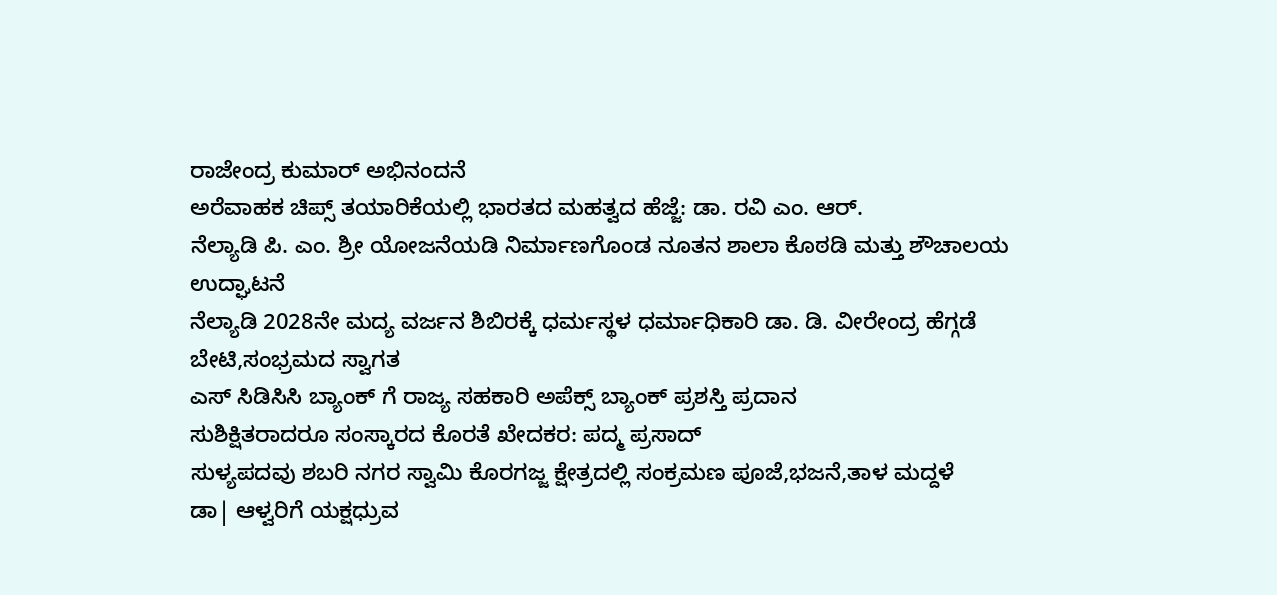ರಾಜೇಂದ್ರ ಕುಮಾರ್ ಅಭಿನಂದನೆ
ಅರೆವಾಹಕ ಚಿಪ್ಸ್ ತಯಾರಿಕೆಯಲ್ಲಿ ಭಾರತದ ಮಹತ್ವದ ಹೆಜ್ಜೆ: ಡಾ. ರವಿ ಎಂ. ಆರ್.
ನೆಲ್ಯಾಡಿ ಪಿ. ಎಂ. ಶ್ರೀ ಯೋಜನೆಯಡಿ ನಿರ್ಮಾಣಗೊಂಡ ನೂತನ ಶಾಲಾ ಕೊಠಡಿ ಮತ್ತು ಶೌಚಾಲಯ ಉದ್ಘಾಟನೆ
ನೆಲ್ಯಾಡಿ 2028ನೇ ಮದ್ಯ ವರ್ಜನ ಶಿಬಿರಕ್ಕೆ ಧರ್ಮಸ್ಥಳ ಧರ್ಮಾಧಿಕಾರಿ ಡಾ. ಡಿ. ವೀರೇಂದ್ರ ಹೆಗ್ಗಡೆ ಬೇಟಿ,ಸಂಭ್ರಮದ ಸ್ವಾಗತ
ಎಸ್ ಸಿಡಿಸಿಸಿ ಬ್ಯಾಂಕ್ ಗೆ ರಾಜ್ಯ ಸಹಕಾರಿ ಅಪೆಕ್ಸ್ ಬ್ಯಾಂಕ್ ಪ್ರಶಸ್ತಿ ಪ್ರದಾನ
ಸುಶಿಕ್ಷಿತರಾದರೂ ಸಂಸ್ಕಾರದ ಕೊರತೆ ಖೇದಕರ: ಪದ್ಮ ಪ್ರಸಾದ್
ಸುಳ್ಯಪದವು ಶಬರಿ ನಗರ ಸ್ವಾಮಿ ಕೊರಗಜ್ಜ ಕ್ಷೇತ್ರದಲ್ಲಿ ಸಂಕ್ರಮಣ ಪೂಜೆ,ಭಜನೆ,ತಾಳ ಮದ್ದಳೆ
ಡಾ| ಆಳ್ವರಿಗೆ ಯಕ್ಷಧ್ರುವ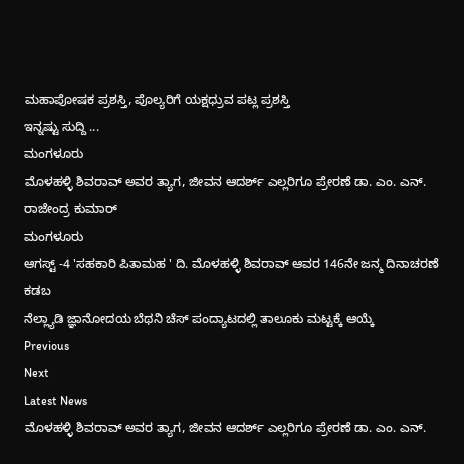ಮಹಾಪೋಷಕ ಪ್ರಶಸ್ತಿ, ಪೊಲ್ಯರಿಗೆ ಯಕ್ಷಧ್ರುವ ಪಟ್ಲ ಪ್ರಶಸ್ತಿ
ಇನ್ನಷ್ಟು ಸುದ್ದಿ ...
ಮಂಗಳೂರು
ಮೊಳಹಳ್ಳಿ ಶಿವರಾವ್ ಅವರ ತ್ಯಾಗ, ಜೀವನ ಆದರ್ಶ್ ಎಲ್ಲರಿಗೂ ಪ್ರೇರಣೆ ಡಾ. ಎಂ. ಎನ್. ರಾಜೇಂದ್ರ ಕುಮಾರ್
ಮಂಗಳೂರು
ಆಗಸ್ಟ್ -4 'ಸಹಕಾರಿ ಪಿತಾಮಹ ' ದಿ. ಮೊಳಹಳ್ಳಿ ಶಿವರಾವ್ ಆವರ 146ನೇ ಜನ್ಮ ದಿನಾಚರಣೆ
ಕಡಬ
ನೆಲ್ಲ್ಯಾಡಿ ಜ್ಞಾನೋದಯ ಬೆಥನಿ ಚೆಸ್ ಪಂದ್ಯಾಟದಲ್ಲಿ ತಾಲೂಕು ಮಟ್ಟಕ್ಕೆ ಆಯ್ಕೆ
Previous
Next
Latest News
ಮೊಳಹಳ್ಳಿ ಶಿವರಾವ್ ಅವರ ತ್ಯಾಗ, ಜೀವನ ಆದರ್ಶ್ ಎಲ್ಲರಿಗೂ ಪ್ರೇರಣೆ ಡಾ. ಎಂ. ಎನ್.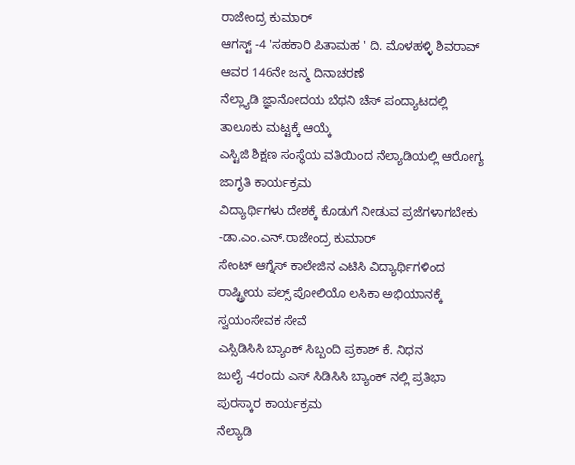ರಾಜೇಂದ್ರ ಕುಮಾರ್
ಆಗಸ್ಟ್ -4 'ಸಹಕಾರಿ ಪಿತಾಮಹ ' ದಿ. ಮೊಳಹಳ್ಳಿ ಶಿವರಾವ್ ಆವರ 146ನೇ ಜನ್ಮ ದಿನಾಚರಣೆ
ನೆಲ್ಲ್ಯಾಡಿ ಜ್ಞಾನೋದಯ ಬೆಥನಿ ಚೆಸ್ ಪಂದ್ಯಾಟದಲ್ಲಿ ತಾಲೂಕು ಮಟ್ಟಕ್ಕೆ ಆಯ್ಕೆ
ಎಸ್ಟಿಜಿ ಶಿಕ್ಷಣ ಸಂಸ್ಥೆಯ ವತಿಯಿಂದ ನೆಲ್ಯಾಡಿಯಲ್ಲಿ ಆರೋಗ್ಯ ಜಾಗೃತಿ ಕಾರ್ಯಕ್ರಮ
ವಿದ್ಯಾರ್ಥಿಗಳು ದೇಶಕ್ಕೆ ಕೊಡುಗೆ ನೀಡುವ ಪ್ರಜೆಗಳಾಗಬೇಕು -ಡಾ.ಎಂ.ಎನ್.ರಾಜೇಂದ್ರ ಕುಮಾರ್
ಸೇಂಟ್ ಆಗ್ನೆಸ್ ಕಾಲೇಜಿನ ಎಟಿಸಿ ವಿದ್ಯಾರ್ಥಿಗಳಿಂದ ರಾಷ್ಟ್ರೀಯ ಪಲ್ಸ್ ಪೋಲಿಯೊ ಲಸಿಕಾ ಅಭಿಯಾನಕ್ಕೆ ಸ್ವಯಂಸೇವಕ ಸೇವೆ
ಎಸ್ಸಿಡಿಸಿಸಿ ಬ್ಯಾಂಕ್ ಸಿಬ್ಬಂದಿ ಪ್ರಕಾಶ್ ಕೆ. ನಿಧನ
ಜುಲೈ -4ರಂದು ಎಸ್ ಸಿಡಿಸಿಸಿ ಬ್ಯಾಂಕ್ ನಲ್ಲಿ ಪ್ರತಿಭಾ ಪುರಸ್ಕಾರ ಕಾರ್ಯಕ್ರಮ
ನೆಲ್ಯಾಡಿ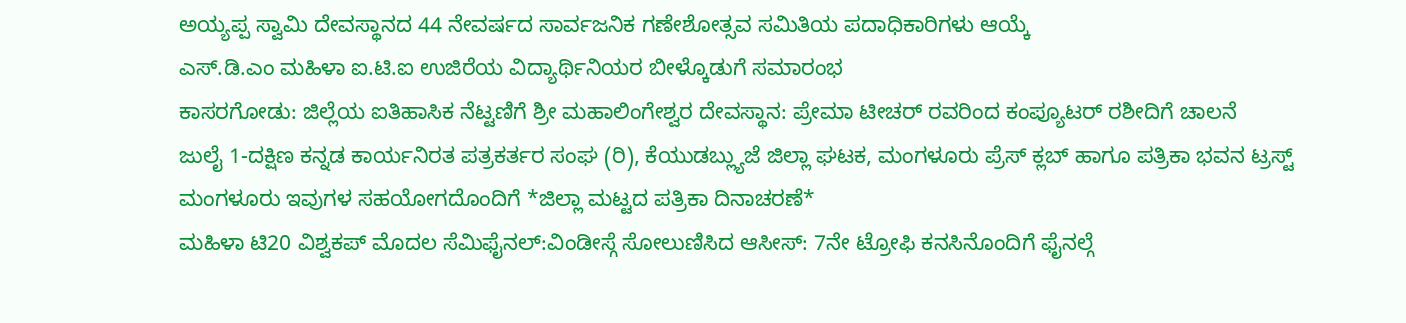ಅಯ್ಯಪ್ಪ ಸ್ವಾಮಿ ದೇವಸ್ಥಾನದ 44 ನೇವರ್ಷದ ಸಾರ್ವಜನಿಕ ಗಣೇಶೋತ್ಸವ ಸಮಿತಿಯ ಪದಾಧಿಕಾರಿಗಳು ಆಯ್ಕೆ
ಎಸ್.ಡಿ.ಎಂ ಮಹಿಳಾ ಐ.ಟಿ.ಐ ಉಜಿರೆಯ ವಿದ್ಯಾರ್ಥಿನಿಯರ ಬೀಳ್ಕೊಡುಗೆ ಸಮಾರಂಭ
ಕಾಸರಗೋಡು: ಜಿಲ್ಲೆಯ ಐತಿಹಾಸಿಕ ನೆಟ್ಟಣಿಗೆ ಶ್ರೀ ಮಹಾಲಿಂಗೇಶ್ವರ ದೇವಸ್ಥಾನ: ಪ್ರೇಮಾ ಟೀಚರ್ ರವರಿಂದ ಕಂಪ್ಯೂಟರ್ ರಶೀದಿಗೆ ಚಾಲನೆ
ಜುಲೈ 1-ದಕ್ಷಿಣ ಕನ್ನಡ ಕಾರ್ಯನಿರತ ಪತ್ರಕರ್ತರ ಸಂಘ (ರಿ), ಕೆಯುಡಬ್ಲ್ಯುಜೆ ಜಿಲ್ಲಾ ಘಟಕ, ಮಂಗಳೂರು ಪ್ರೆಸ್ ಕ್ಲಬ್ ಹಾಗೂ ಪತ್ರಿಕಾ ಭವನ ಟ್ರಸ್ಟ್ ಮಂಗಳೂರು ಇವುಗಳ ಸಹಯೋಗದೊಂದಿಗೆ *ಜಿಲ್ಲಾ ಮಟ್ಟದ ಪತ್ರಿಕಾ ದಿನಾಚರಣೆ*
ಮಹಿಳಾ ಟಿ20 ವಿಶ್ವಕಪ್ ಮೊದಲ ಸೆಮಿಫೈನಲ್:ವಿಂಡೀಸ್ಗೆ ಸೋಲುಣಿಸಿದ ಆಸೀಸ್: 7ನೇ ಟ್ರೋಫಿ ಕನಸಿನೊಂದಿಗೆ ಫೈನಲ್ಗೆ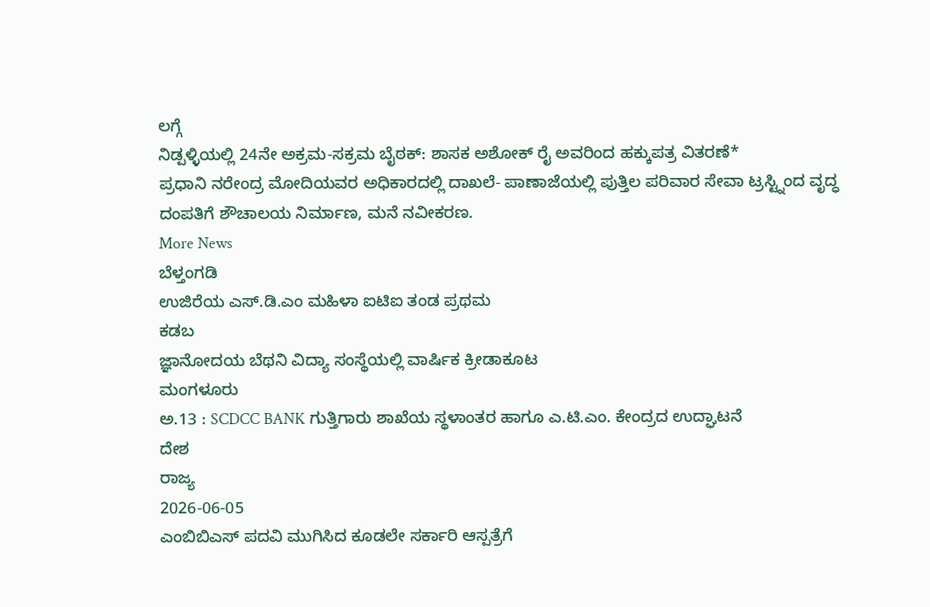ಲಗ್ಗೆ
ನಿಡ್ಪಳ್ಳಿಯಲ್ಲಿ 24ನೇ ಅಕ್ರಮ-ಸಕ್ರಮ ಬೈಠಕ್: ಶಾಸಕ ಅಶೋಕ್ ರೈ ಅವರಿಂದ ಹಕ್ಕುಪತ್ರ ವಿತರಣೆ*
ಪ್ರಧಾನಿ ನರೇಂದ್ರ ಮೋದಿಯವರ ಅಧಿಕಾರದಲ್ಲಿ ದಾಖಲೆ- ಪಾಣಾಜೆಯಲ್ಲಿ ಪುತ್ತಿಲ ಪರಿವಾರ ಸೇವಾ ಟ್ರಸ್ಟ್ನಿಂದ ವೃದ್ಧ ದಂಪತಿಗೆ ಶೌಚಾಲಯ ನಿರ್ಮಾಣ, ಮನೆ ನವೀಕರಣ.
More News
ಬೆಳ್ತಂಗಡಿ
ಉಜಿರೆಯ ಎಸ್.ಡಿ.ಎಂ ಮಹಿಳಾ ಐಟಿಐ ತಂಡ ಪ್ರಥಮ
ಕಡಬ
ಜ್ಞಾನೋದಯ ಬೆಥನಿ ವಿದ್ಯಾ ಸಂಸ್ಥೆಯಲ್ಲಿ ವಾರ್ಷಿಕ ಕ್ರೀಡಾಕೂಟ
ಮಂಗಳೂರು
ಅ.13 : SCDCC BANK ಗುತ್ತಿಗಾರು ಶಾಖೆಯ ಸ್ಥಳಾಂತರ ಹಾಗೂ ಎ.ಟಿ.ಎಂ. ಕೇಂದ್ರದ ಉದ್ಘಾಟನೆ
ದೇಶ
ರಾಜ್ಯ
2026-06-05
ಎಂಬಿಬಿಎಸ್ ಪದವಿ ಮುಗಿಸಿದ ಕೂಡಲೇ ಸರ್ಕಾರಿ ಆಸ್ಪತ್ರೆಗೆ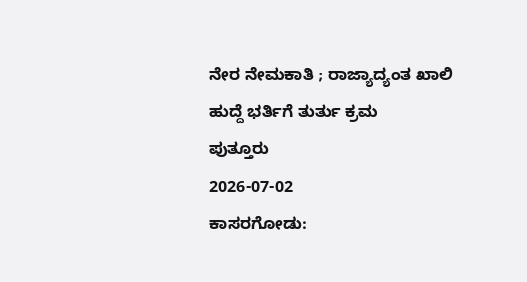ನೇರ ನೇಮಕಾತಿ ; ರಾಜ್ಯಾದ್ಯಂತ ಖಾಲಿ ಹುದ್ದೆ ಭರ್ತಿಗೆ ತುರ್ತು ಕ್ರಮ
ಪುತ್ತೂರು
2026-07-02
ಕಾಸರಗೋಡು: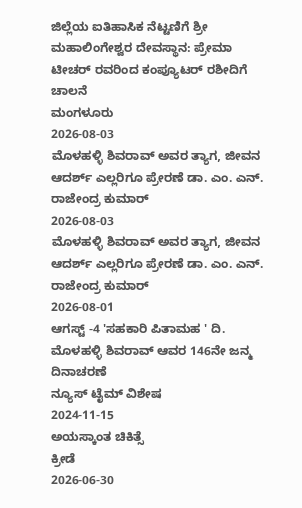ಜಿಲ್ಲೆಯ ಐತಿಹಾಸಿಕ ನೆಟ್ಟಣಿಗೆ ಶ್ರೀ ಮಹಾಲಿಂಗೇಶ್ವರ ದೇವಸ್ಥಾನ: ಪ್ರೇಮಾ ಟೀಚರ್ ರವರಿಂದ ಕಂಪ್ಯೂಟರ್ ರಶೀದಿಗೆ ಚಾಲನೆ
ಮಂಗಳೂರು
2026-08-03
ಮೊಳಹಳ್ಳಿ ಶಿವರಾವ್ ಅವರ ತ್ಯಾಗ, ಜೀವನ ಆದರ್ಶ್ ಎಲ್ಲರಿಗೂ ಪ್ರೇರಣೆ ಡಾ. ಎಂ. ಎನ್. ರಾಜೇಂದ್ರ ಕುಮಾರ್
2026-08-03
ಮೊಳಹಳ್ಳಿ ಶಿವರಾವ್ ಅವರ ತ್ಯಾಗ, ಜೀವನ ಆದರ್ಶ್ ಎಲ್ಲರಿಗೂ ಪ್ರೇರಣೆ ಡಾ. ಎಂ. ಎನ್. ರಾಜೇಂದ್ರ ಕುಮಾರ್
2026-08-01
ಆಗಸ್ಟ್ -4 'ಸಹಕಾರಿ ಪಿತಾಮಹ ' ದಿ. ಮೊಳಹಳ್ಳಿ ಶಿವರಾವ್ ಆವರ 146ನೇ ಜನ್ಮ ದಿನಾಚರಣೆ
ನ್ಯೂಸ್ ಟೈಮ್ ವಿಶೇಷ
2024-11-15
ಅಯಸ್ಕಾಂತ ಚಿಕಿತ್ಸೆ
ಕ್ರೀಡೆ
2026-06-30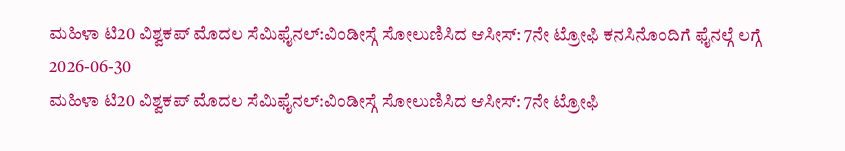ಮಹಿಳಾ ಟಿ20 ವಿಶ್ವಕಪ್ ಮೊದಲ ಸೆಮಿಫೈನಲ್:ವಿಂಡೀಸ್ಗೆ ಸೋಲುಣಿಸಿದ ಆಸೀಸ್: 7ನೇ ಟ್ರೋಫಿ ಕನಸಿನೊಂದಿಗೆ ಫೈನಲ್ಗೆ ಲಗ್ಗೆ
2026-06-30
ಮಹಿಳಾ ಟಿ20 ವಿಶ್ವಕಪ್ ಮೊದಲ ಸೆಮಿಫೈನಲ್:ವಿಂಡೀಸ್ಗೆ ಸೋಲುಣಿಸಿದ ಆಸೀಸ್: 7ನೇ ಟ್ರೋಫಿ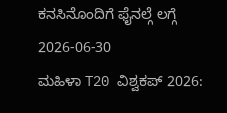ಕನಸಿನೊಂದಿಗೆ ಫೈನಲ್ಗೆ ಲಗ್ಗೆ
2026-06-30
ಮಹಿಳಾ T20 ವಿಶ್ವಕಪ್ 2026: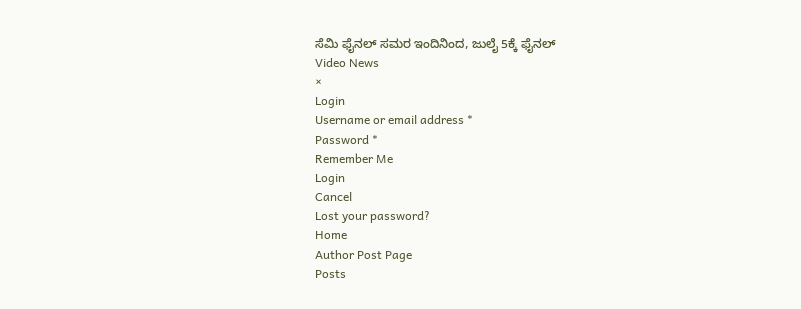ಸೆಮಿ ಫೈನಲ್ ಸಮರ ಇಂದಿನಿಂದ, ಜುಲೈ 5ಕ್ಕೆ ಫೈನಲ್
Video News
×
Login
Username or email address *
Password *
Remember Me
Login
Cancel
Lost your password?
Home
Author Post Page
Posts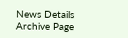News Details
Archive Page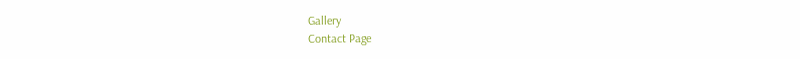Gallery
Contact Page